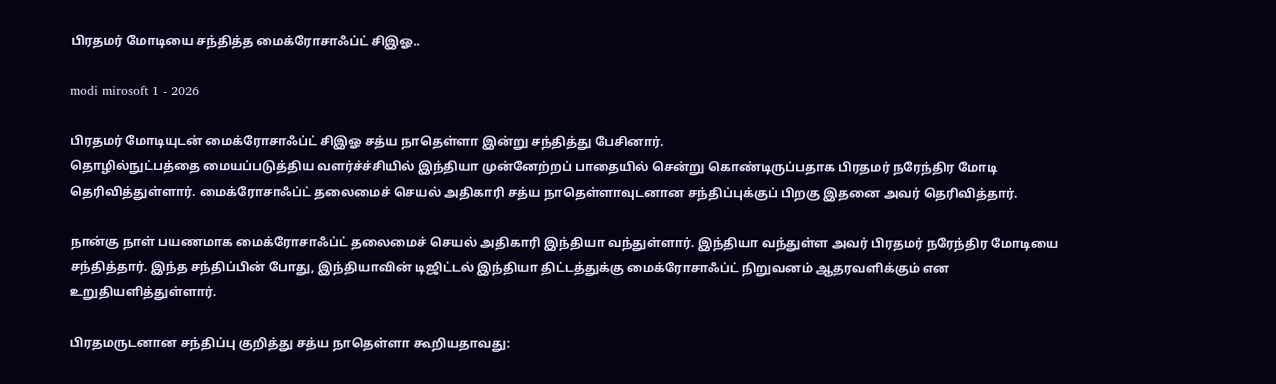பிரதமர் மோடியை சந்தித்த மைக்ரோசாஃப்ட் சிஇஓ..

modi mirosoft 1 - 2026

பிரதமர் மோடியுடன் மைக்ரோசாஃப்ட் சிஇஓ சத்ய நாதெள்ளா இன்று சந்தித்து பேசினார்.
தொழில்நுட்பத்தை மையப்படுத்திய வளர்ச்ச்சியில் இந்தியா முன்னேற்றப் பாதையில் சென்று கொண்டிருப்பதாக பிரதமர் நரேந்திர மோடி தெரிவித்துள்ளார். மைக்ரோசாஃப்ட் தலைமைச் செயல் அதிகாரி சத்ய நாதெள்ளாவுடனான சந்திப்புக்குப் பிறகு இதனை அவர் தெரிவித்தார்.

நான்கு நாள் பயணமாக மைக்ரோசாஃப்ட் தலைமைச் செயல் அதிகாரி இந்தியா வந்துள்ளார். இந்தியா வந்துள்ள அவர் பிரதமர் நரேந்திர மோடியை சந்தித்தார். இந்த சந்திப்பின் போது, இந்தியாவின் டிஜிட்டல் இந்தியா திட்டத்துக்கு மைக்ரோசாஃப்ட் நிறுவனம் ஆதரவளிக்கும் என உறுதியளித்துள்ளார்.

பிரதமருடனான சந்திப்பு குறித்து சத்ய நாதெள்ளா கூறியதாவது: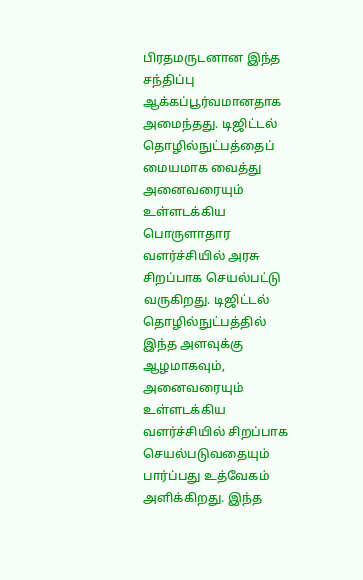பிரதமருடனான இந்த சந்திப்பு ஆக்கப்பூர்வமானதாக அமைந்தது. டிஜிட்டல் தொழில்நுட்பத்தைப் மையமாக வைத்து அனைவரையும் உள்ளடக்கிய பொருளாதார வளர்ச்சியில் அரசு சிறப்பாக செயல்பட்டு வருகிறது. டிஜிட்டல் தொழில்நுட்பத்தில் இந்த அளவுக்கு ஆழமாகவும், அனைவரையும் உள்ளடக்கிய வளர்ச்சியில் சிறப்பாக செயல்படுவதையும் பார்ப்பது உத்வேகம் அளிக்கிறது. இந்த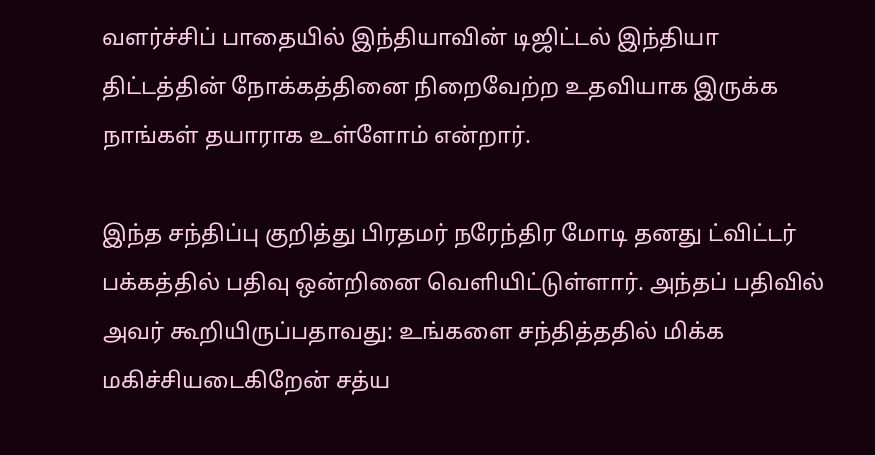வளர்ச்சிப் பாதையில் இந்தியாவின் டிஜிட்டல் இந்தியா திட்டத்தின் நோக்கத்தினை நிறைவேற்ற உதவியாக இருக்க நாங்கள் தயாராக உள்ளோம் என்றார்.

இந்த சந்திப்பு குறித்து பிரதமர் நரேந்திர மோடி தனது ட்விட்டர் பக்கத்தில் பதிவு ஒன்றினை வெளியிட்டுள்ளார். அந்தப் பதிவில் அவர் கூறியிருப்பதாவது: உங்களை சந்தித்ததில் மிக்க மகிச்சியடைகிறேன் சத்ய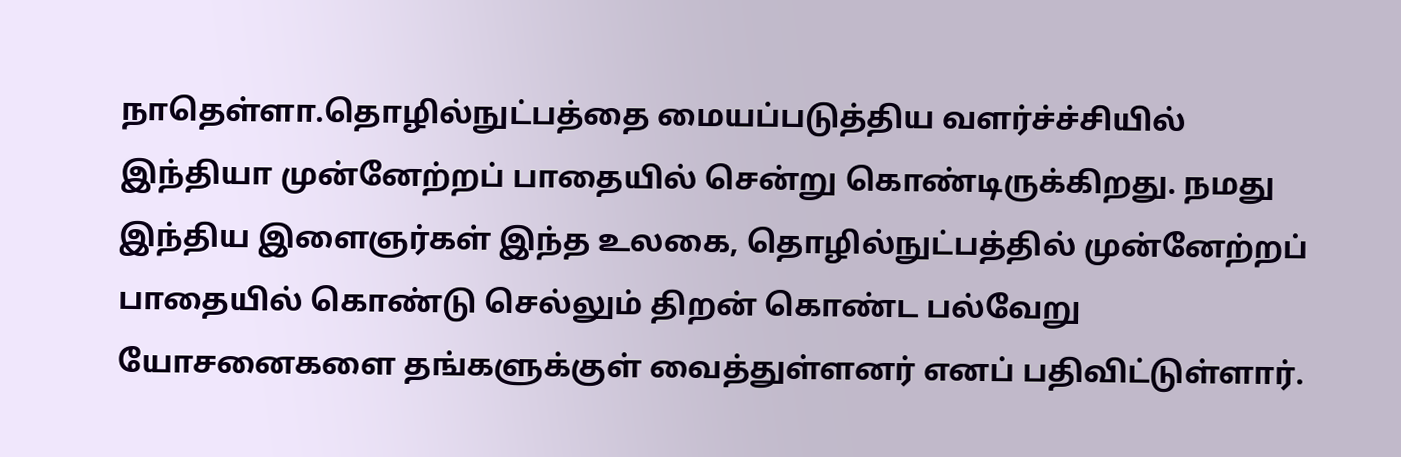நாதெள்ளா.தொழில்நுட்பத்தை மையப்படுத்திய வளர்ச்ச்சியில் இந்தியா முன்னேற்றப் பாதையில் சென்று கொண்டிருக்கிறது. நமது இந்திய இளைஞர்கள் இந்த உலகை, தொழில்நுட்பத்தில் முன்னேற்றப் பாதையில் கொண்டு செல்லும் திறன் கொண்ட பல்வேறு யோசனைகளை தங்களுக்குள் வைத்துள்ளனர் எனப் பதிவிட்டுள்ளார்.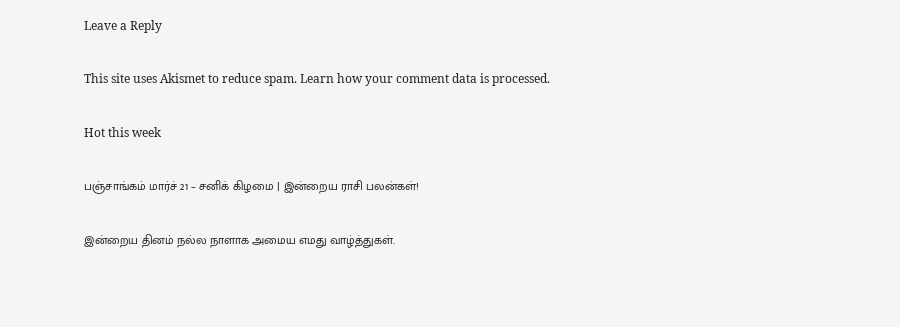Leave a Reply

This site uses Akismet to reduce spam. Learn how your comment data is processed.

Hot this week

பஞ்சாங்கம் மார்ச் 21 – சனிக் கிழமை | இன்றைய ராசி பலன்கள்!

இன்றைய தினம் நல்ல நாளாக அமைய எமது வாழ்த்துகள்.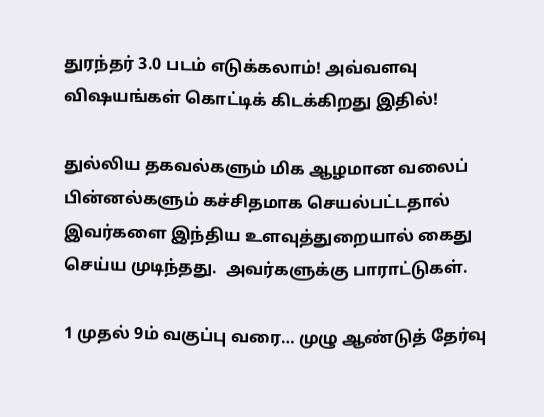துரந்தர் 3.0 படம் எடுக்கலாம்! அவ்வளவு விஷயங்கள் கொட்டிக் கிடக்கிறது இதில்!

துல்லிய தகவல்களும் மிக ஆழமான வலைப் பின்னல்களும் கச்சிதமாக செயல்பட்டதால் இவர்களை இந்திய உளவுத்துறையால் கைது செய்ய முடிந்தது.  அவர்களுக்கு பாராட்டுகள்.

1 முதல் 9ம் வகுப்பு வரை… முழு ஆண்டுத் தேர்வு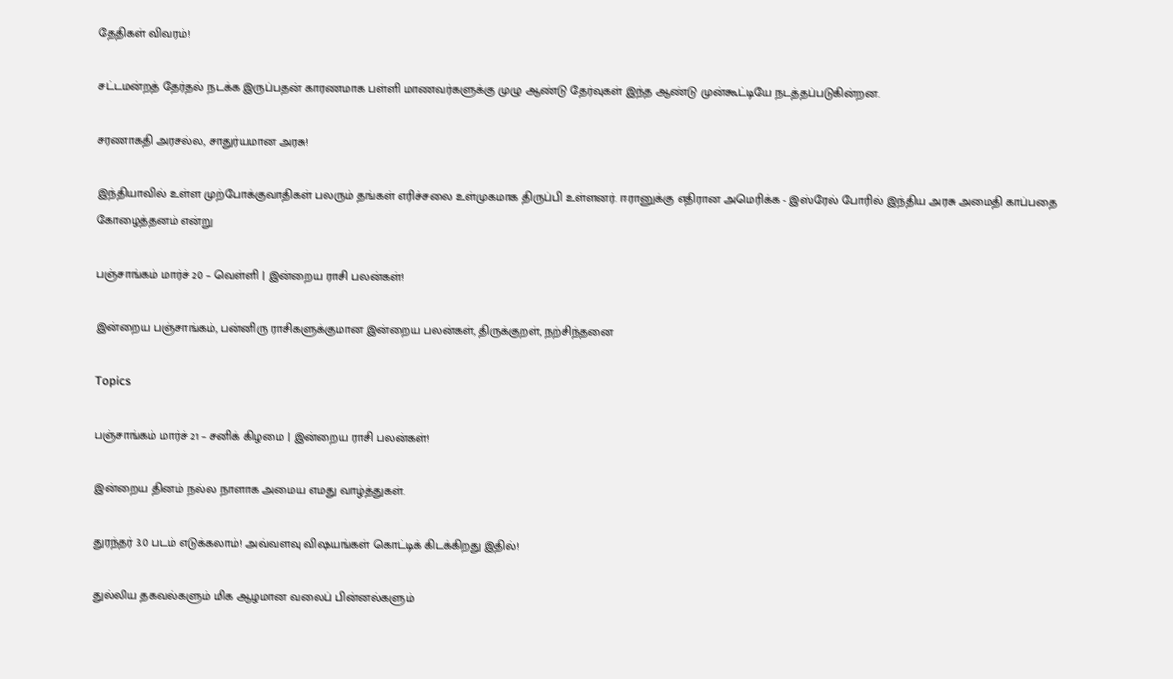தேதிகள் விவரம்!

சட்டமன்றத் தேர்தல் நடக்க இருப்பதன் காரணமாக பள்ளி மாணவர்களுக்கு முழு ஆண்டு தேர்வுகள் இந்த ஆண்டு முன்கூட்டியே நடத்தப்படுகின்றன.

சரணாகதி அரசல்ல, சாதுர்யமான அரசு!

இந்தியாவில் உள்ள முற்போக்குவாதிகள் பலரும் தங்கள் எரிச்சலை உள்முகமாக திருப்பி உள்ளனர். ஈரானுக்கு எதிரான அமெரிக்க - இஸ்ரேல் போரில் இந்திய அரசு அமைதி காப்பதை கோழைத்தனம் என்று

பஞ்சாங்கம் மார்ச் 20 – வெள்ளி | இன்றைய ராசி பலன்கள்!

இன்றைய பஞ்சாங்கம், பன்னிரு ராசிகளுக்குமான இன்றைய பலன்கள், திருக்குறள், நற்சிந்தனை

Topics

பஞ்சாங்கம் மார்ச் 21 – சனிக் கிழமை | இன்றைய ராசி பலன்கள்!

இன்றைய தினம் நல்ல நாளாக அமைய எமது வாழ்த்துகள்.

துரந்தர் 3.0 படம் எடுக்கலாம்! அவ்வளவு விஷயங்கள் கொட்டிக் கிடக்கிறது இதில்!

துல்லிய தகவல்களும் மிக ஆழமான வலைப் பின்னல்களும்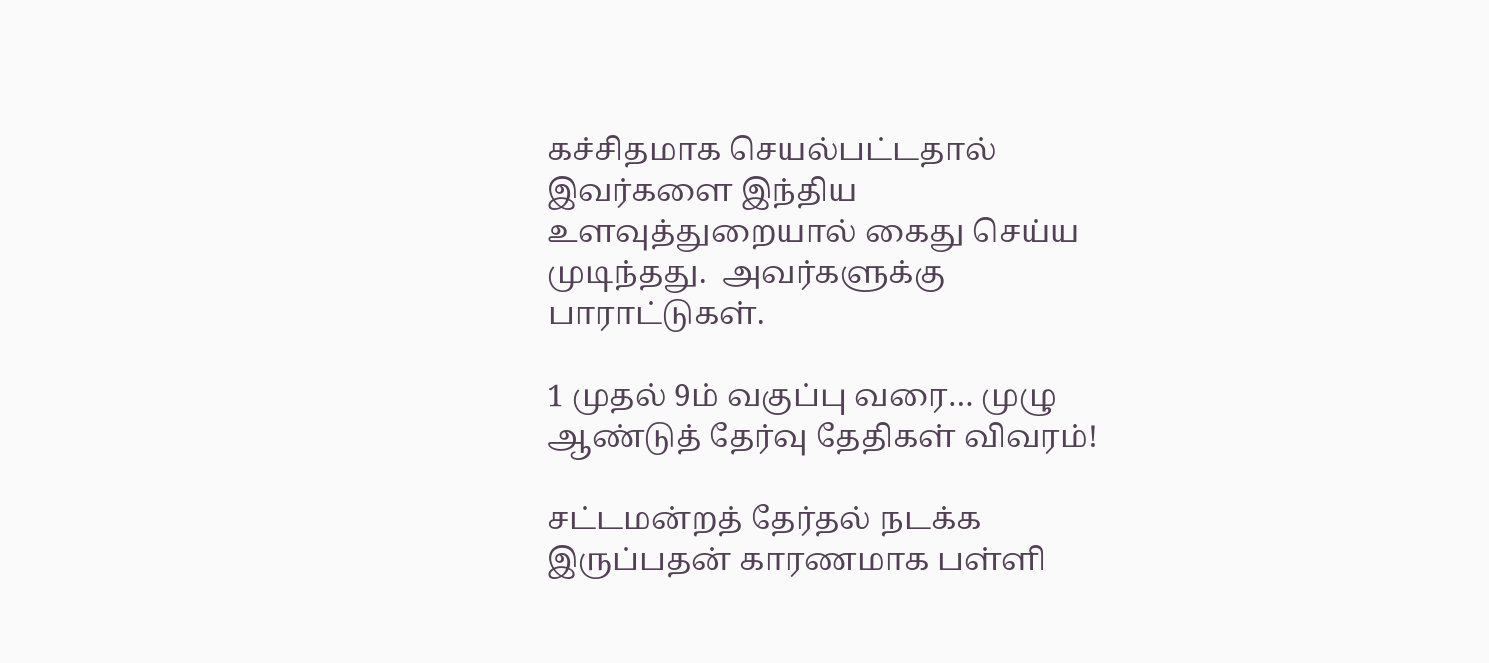கச்சிதமாக செயல்பட்டதால் இவர்களை இந்திய உளவுத்துறையால் கைது செய்ய முடிந்தது.  அவர்களுக்கு பாராட்டுகள்.

1 முதல் 9ம் வகுப்பு வரை… முழு ஆண்டுத் தேர்வு தேதிகள் விவரம்!

சட்டமன்றத் தேர்தல் நடக்க இருப்பதன் காரணமாக பள்ளி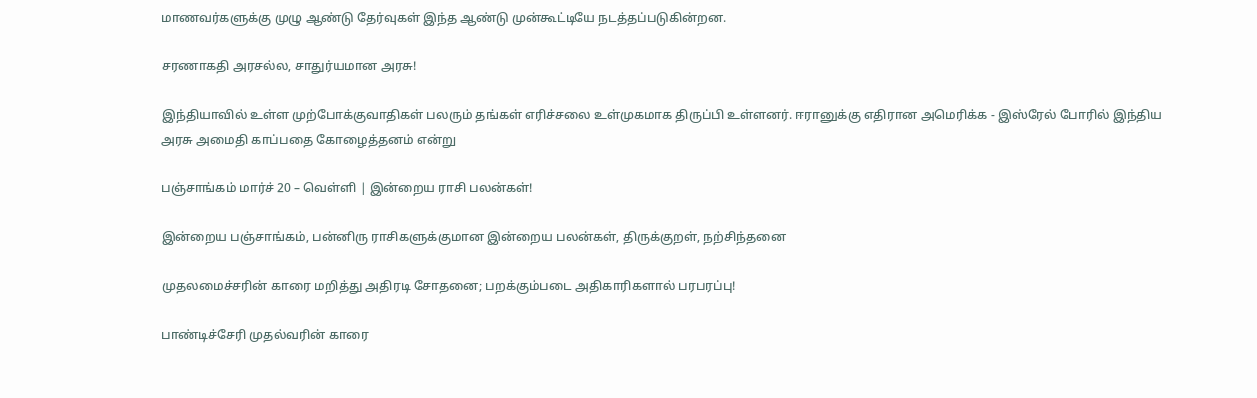மாணவர்களுக்கு முழு ஆண்டு தேர்வுகள் இந்த ஆண்டு முன்கூட்டியே நடத்தப்படுகின்றன.

சரணாகதி அரசல்ல, சாதுர்யமான அரசு!

இந்தியாவில் உள்ள முற்போக்குவாதிகள் பலரும் தங்கள் எரிச்சலை உள்முகமாக திருப்பி உள்ளனர். ஈரானுக்கு எதிரான அமெரிக்க - இஸ்ரேல் போரில் இந்திய அரசு அமைதி காப்பதை கோழைத்தனம் என்று

பஞ்சாங்கம் மார்ச் 20 – வெள்ளி | இன்றைய ராசி பலன்கள்!

இன்றைய பஞ்சாங்கம், பன்னிரு ராசிகளுக்குமான இன்றைய பலன்கள், திருக்குறள், நற்சிந்தனை

முதலமைச்சரின் காரை மறித்து அதிரடி சோதனை; பறக்கும்படை அதிகாரிகளால் பரபரப்பு!

பாண்டிச்சேரி முதல்வரின் காரை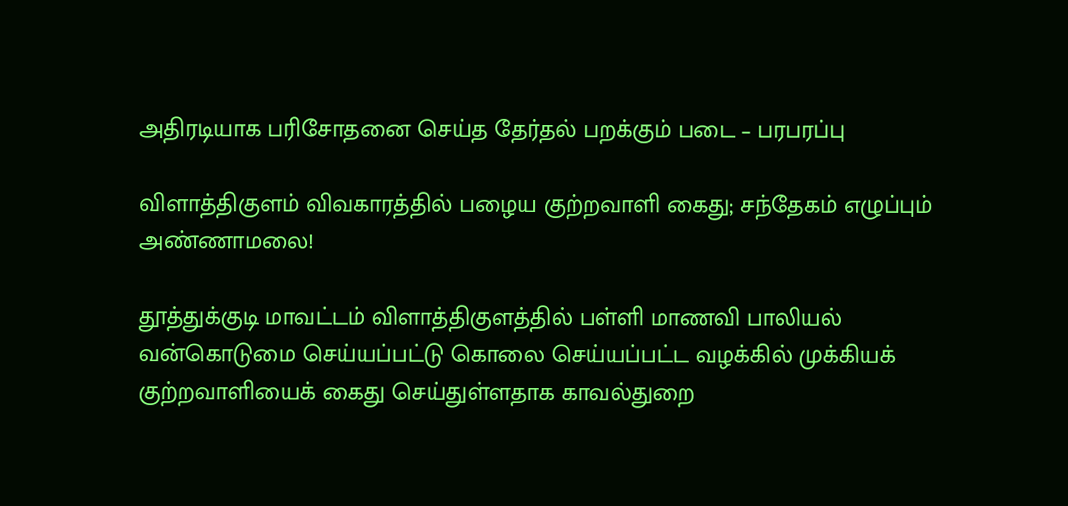அதிரடியாக பரிசோதனை செய்த தேர்தல் பறக்கும் படை – பரபரப்பு

விளாத்திகுளம் விவகாரத்தில் பழைய குற்றவாளி கைது; சந்தேகம் எழுப்பும் அண்ணாமலை!

தூத்துக்குடி மாவட்டம் விளாத்திகுளத்தில் பள்ளி மாணவி பாலியல் வன்கொடுமை செய்யப்பட்டு கொலை செய்யப்பட்ட வழக்கில் முக்கியக் குற்றவாளியைக் கைது செய்துள்ளதாக காவல்துறை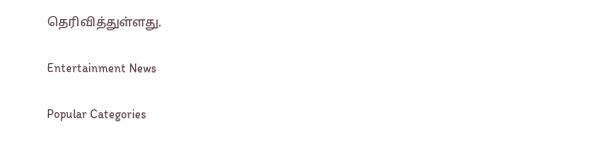தெரிவித்துள்ளது.

Entertainment News

Popular Categories